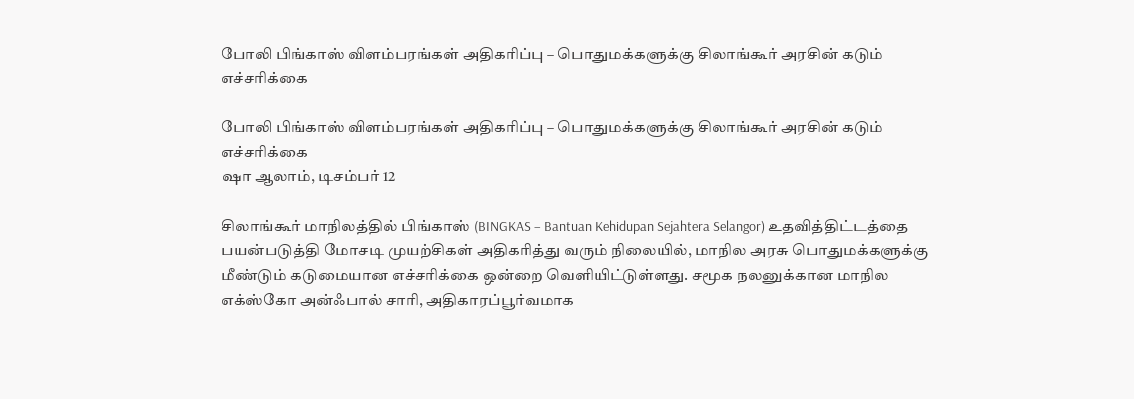போலி பிங்காஸ் விளம்பரங்கள் அதிகரிப்பு – பொதுமக்களுக்கு சிலாங்கூர் அரசின் கடும் எச்சரிக்கை

போலி பிங்காஸ் விளம்பரங்கள் அதிகரிப்பு – பொதுமக்களுக்கு சிலாங்கூர் அரசின் கடும் எச்சரிக்கை
ஷா ஆலாம், டிசம்பர் 12

சிலாங்கூர் மாநிலத்தில் பிங்காஸ் (BINGKAS – Bantuan Kehidupan Sejahtera Selangor) உதவித்திட்டத்தை பயன்படுத்தி மோசடி முயற்சிகள் அதிகரித்து வரும் நிலையில், மாநில அரசு பொதுமக்களுக்கு மீண்டும் கடுமையான எச்சரிக்கை ஒன்றை வெளியிட்டுள்ளது. சமூக நலனுக்கான மாநில எக்ஸ்கோ அன்ஃபால் சாரி, அதிகாரப்பூர்வமாக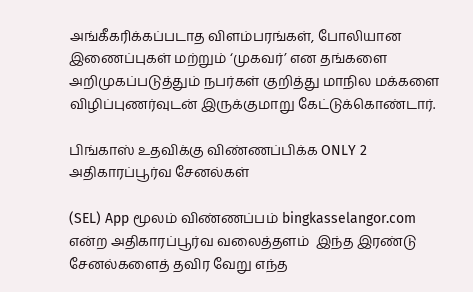அங்கீகரிக்கப்படாத விளம்பரங்கள், போலியான இணைப்புகள் மற்றும் ‘முகவர்’ என தங்களை அறிமுகப்படுத்தும் நபர்கள் குறித்து மாநில மக்களை விழிப்புணர்வுடன் இருக்குமாறு கேட்டுக்கொண்டார்.

பிங்காஸ் உதவிக்கு விண்ணப்பிக்க ONLY 2 அதிகாரப்பூர்வ சேனல்கள்

(SEL) App மூலம் விண்ணப்பம் bingkasselangor.com என்ற அதிகாரப்பூர்வ வலைத்தளம்  இந்த இரண்டு சேனல்களைத் தவிர வேறு எந்த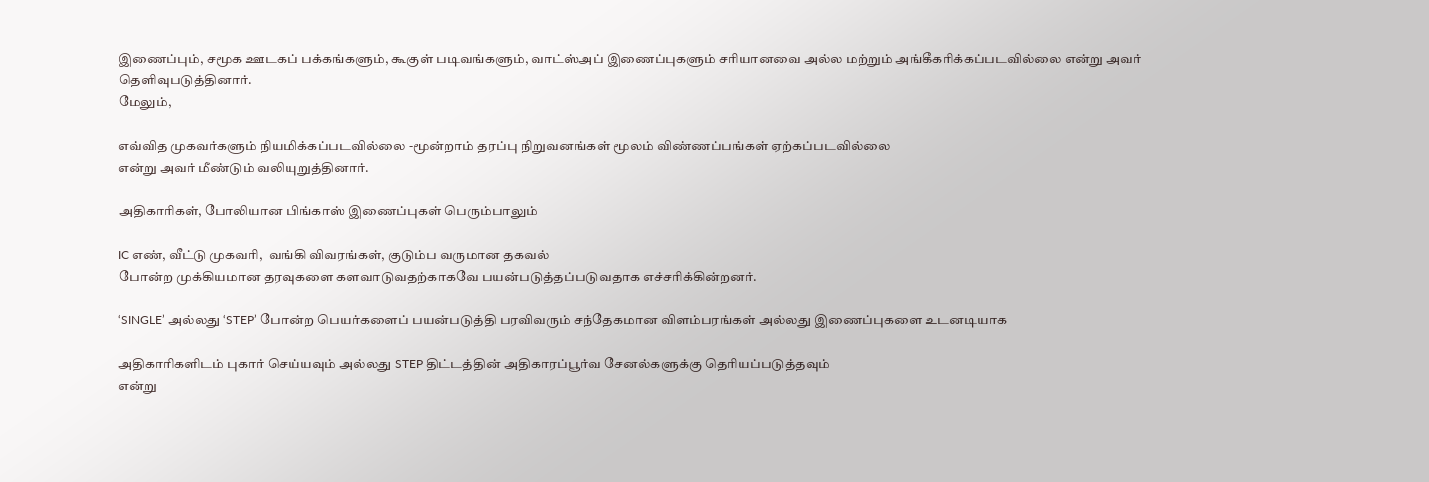இணைப்பும், சமூக ஊடகப் பக்கங்களும், கூகுள் படிவங்களும், வாட்ஸ்அப் இணைப்புகளும் சரியானவை அல்ல மற்றும் அங்கீகரிக்கப்படவில்லை என்று அவர் தெளிவுபடுத்தினார்.
மேலும்,

எவ்வித முகவர்களும் நியமிக்கப்படவில்லை -மூன்றாம் தரப்பு நிறுவனங்கள் மூலம் விண்ணப்பங்கள் ஏற்கப்படவில்லை
என்று அவர் மீண்டும் வலியுறுத்தினார்.

அதிகாரிகள், போலியான பிங்காஸ் இணைப்புகள் பெரும்பாலும்

IC எண், வீட்டு முகவரி,  வங்கி விவரங்கள், குடும்ப வருமான தகவல்
போன்ற முக்கியமான தரவுகளை களவாடுவதற்காகவே பயன்படுத்தப்படுவதாக எச்சரிக்கின்றனர்.

‘SINGLE’ அல்லது ‘STEP’ போன்ற பெயர்களைப் பயன்படுத்தி பரவிவரும் சந்தேகமான விளம்பரங்கள் அல்லது இணைப்புகளை உடனடியாக

அதிகாரிகளிடம் புகார் செய்யவும் அல்லது STEP திட்டத்தின் அதிகாரப்பூர்வ சேனல்களுக்கு தெரியப்படுத்தவும்
என்று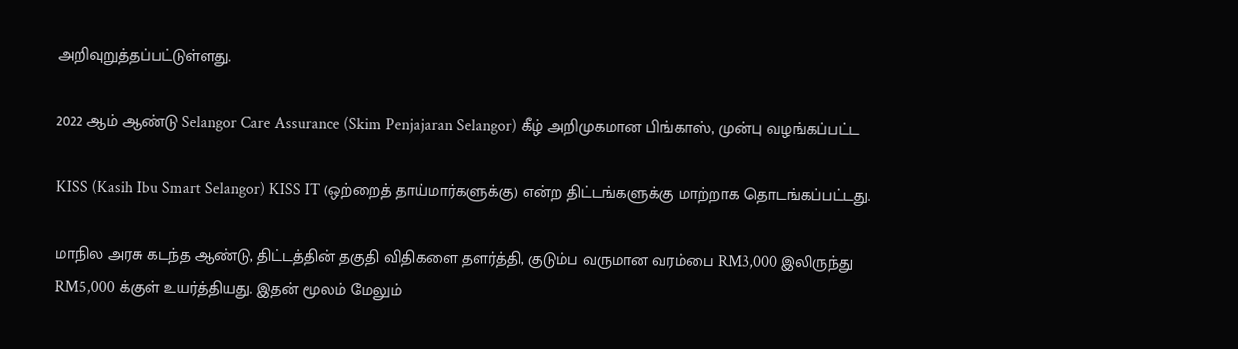அறிவுறுத்தப்பட்டுள்ளது.

2022 ஆம் ஆண்டு Selangor Care Assurance (Skim Penjajaran Selangor) கீழ் அறிமுகமான பிங்காஸ், முன்பு வழங்கப்பட்ட

KISS (Kasih Ibu Smart Selangor) KISS IT (ஒற்றைத் தாய்மார்களுக்கு) என்ற திட்டங்களுக்கு மாற்றாக தொடங்கப்பட்டது.

மாநில அரசு கடந்த ஆண்டு, திட்டத்தின் தகுதி விதிகளை தளர்த்தி, குடும்ப வருமான வரம்பை RM3,000 இலிருந்து RM5,000 க்குள் உயர்த்தியது. இதன் மூலம் மேலும்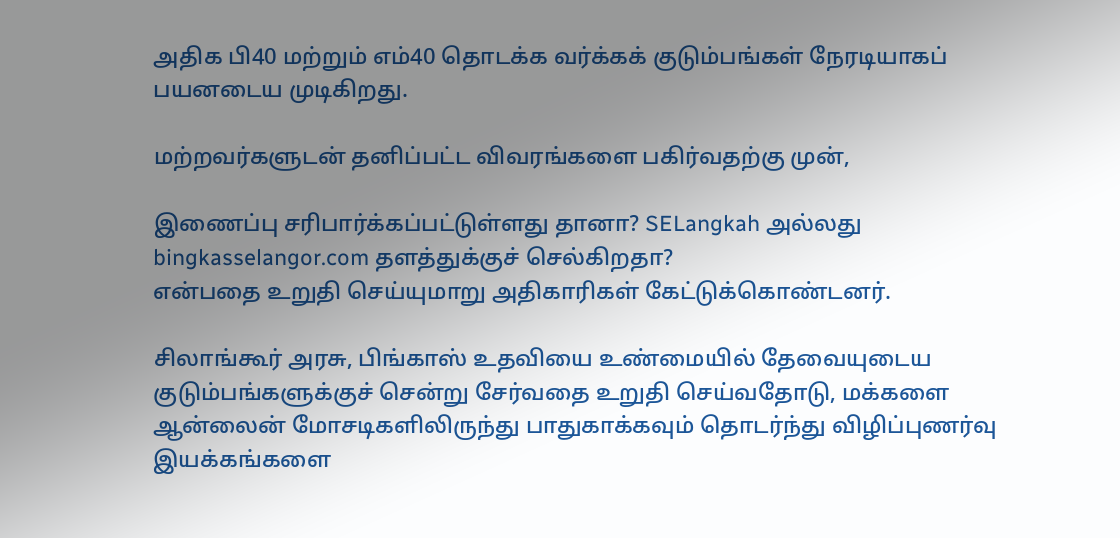அதிக பி40 மற்றும் எம்40 தொடக்க வர்க்கக் குடும்பங்கள் நேரடியாகப் பயனடைய முடிகிறது.

மற்றவர்களுடன் தனிப்பட்ட விவரங்களை பகிர்வதற்கு முன்,

இணைப்பு சரிபார்க்கப்பட்டுள்ளது தானா? SELangkah அல்லது bingkasselangor.com தளத்துக்குச் செல்கிறதா?
என்பதை உறுதி செய்யுமாறு அதிகாரிகள் கேட்டுக்கொண்டனர்.

சிலாங்கூர் அரசு, பிங்காஸ் உதவியை உண்மையில் தேவையுடைய குடும்பங்களுக்குச் சென்று சேர்வதை உறுதி செய்வதோடு, மக்களை ஆன்லைன் மோசடிகளிலிருந்து பாதுகாக்கவும் தொடர்ந்து விழிப்புணர்வு இயக்கங்களை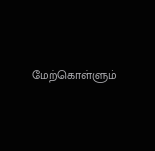மேற்கொள்ளும்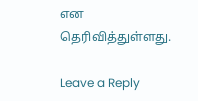என தெரிவித்துள்ளது.

Leave a Reply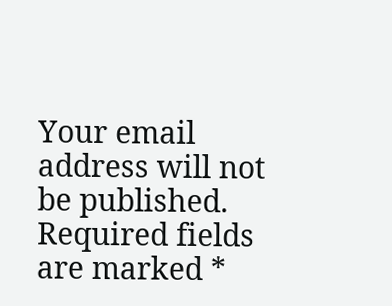Your email address will not be published. Required fields are marked *